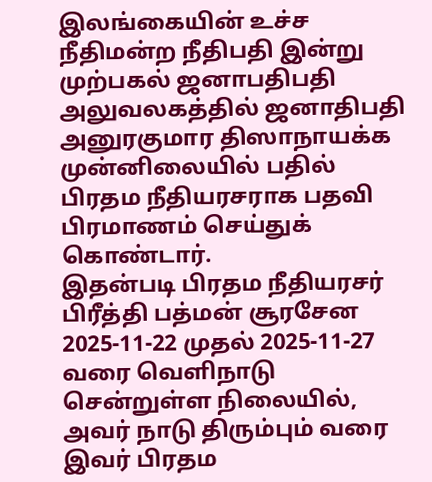இலங்கையின் உச்ச நீதிமன்ற நீதிபதி இன்று முற்பகல் ஜனாபதிபதி அலுவலகத்தில் ஜனாதிபதி அனுரகுமார திஸாநாயக்க முன்னிலையில் பதில் பிரதம நீதியரசராக பதவி பிரமாணம் செய்துக் கொண்டார்.
இதன்படி பிரதம நீதியரசர் பிரீத்தி பத்மன் சூரசேன 2025-11-22 முதல் 2025-11-27 வரை வெளிநாடு சென்றுள்ள நிலையில், அவர் நாடு திரும்பும் வரை இவர் பிரதம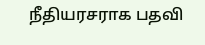நீதியரசராக பதவி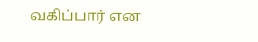வகிப்பார் என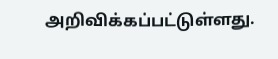அறிவிக்கப்பட்டுள்ளது.